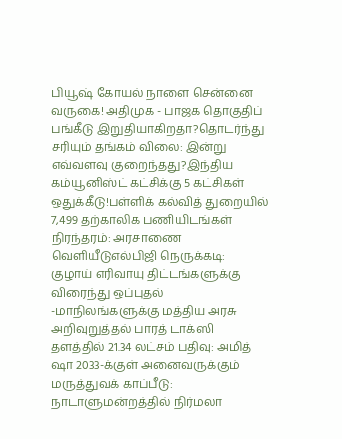பியூஷ் கோயல் நாளை சென்னை வருகை! அதிமுக - பாஜக தொகுதிப் பங்கீடு இறுதியாகிறதா?தொடர்ந்து சரியும் தங்கம் விலை: இன்று எவ்வளவு குறைந்தது?இந்திய கம்யூனிஸ்ட் கட்சிக்கு 5 கட்சிகள் ஒதுக்கீடு!பள்ளிக் கல்வித் துறையில் 7,499 தற்காலிக பணியிடங்கள் நிரந்தரம்: அரசாணை வெளியீடுஎல்பிஜி நெருக்கடி: குழாய் எரிவாயு திட்டங்களுக்கு விரைந்து ஒப்புதல் -மாநிலங்களுக்கு மத்திய அரசு அறிவுறுத்தல் பாரத் டாக்ஸி தளத்தில் 21.34 லட்சம் பதிவு: அமித் ஷா 2033-க்குள் அனைவருக்கும் மருத்துவக் காப்பீடு: நாடாளுமன்றத்தில் நிர்மலா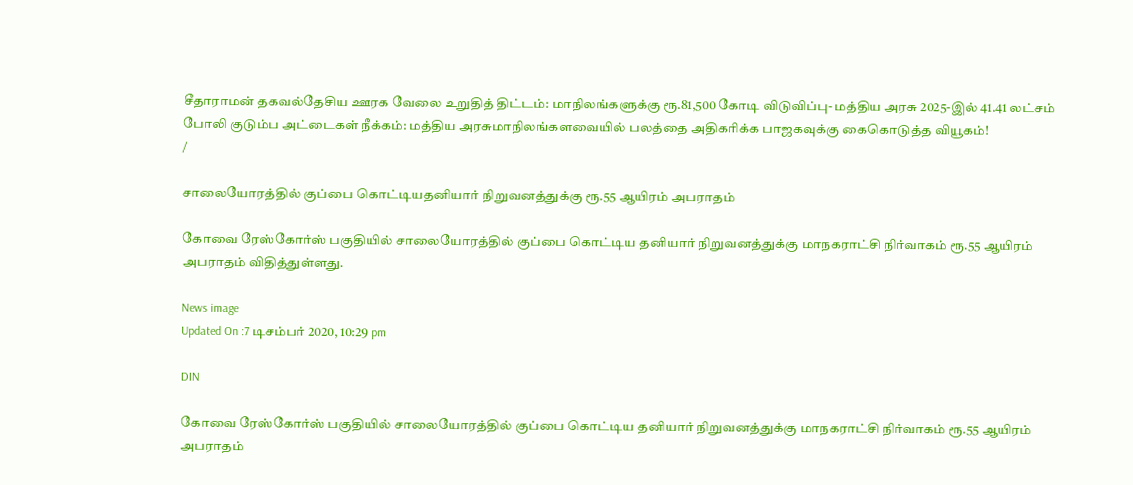சீதாராமன் தகவல்தேசிய ஊரக வேலை உறுதித் திட்டம்: மாநிலங்களுக்கு ரூ.81,500 கோடி விடுவிப்பு- மத்திய அரசு 2025-இல் 41.41 லட்சம் போலி குடும்ப அட்டைகள் நீக்கம்: மத்திய அரசுமாநிலங்களவையில் பலத்தை அதிகரிக்க பாஜகவுக்கு கைகொடுத்த வியூகம்!
/

சாலையோரத்தில் குப்பை கொட்டியதனியார் நிறுவனத்துக்கு ரூ.55 ஆயிரம் அபராதம்

கோவை ரேஸ்கோர்ஸ் பகுதியில் சாலையோரத்தில் குப்பை கொட்டிய தனியார் நிறுவனத்துக்கு மாநகராட்சி நிர்வாகம் ரூ.55 ஆயிரம் அபராதம் விதித்துள்ளது.

News image
Updated On :7 டிசம்பர் 2020, 10:29 pm

DIN

கோவை ரேஸ்கோர்ஸ் பகுதியில் சாலையோரத்தில் குப்பை கொட்டிய தனியார் நிறுவனத்துக்கு மாநகராட்சி நிர்வாகம் ரூ.55 ஆயிரம் அபராதம்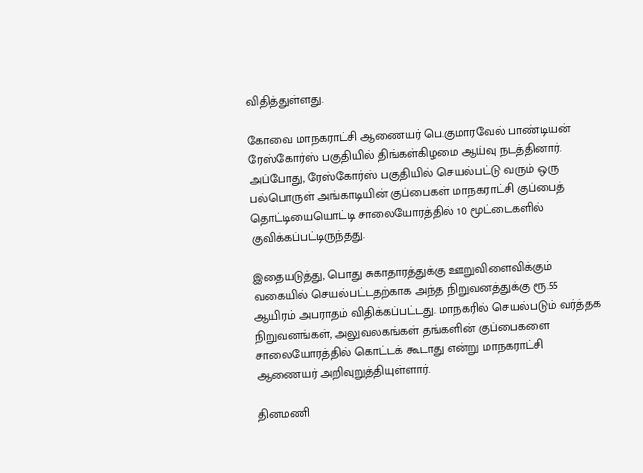விதித்துள்ளது.

கோவை மாநகராட்சி ஆணையர் பெ.குமாரவேல் பாண்டியன் ரேஸ்கோர்ஸ் பகுதியில் திங்கள்கிழமை ஆய்வு நடத்தினார். அப்போது, ரேஸ்கோர்ஸ் பகுதியில் செயல்பட்டு வரும் ஒரு பல்பொருள் அங்காடியின் குப்பைகள் மாநகராட்சி குப்பைத் தொட்டியையொட்டி சாலையோரத்தில் 10 மூட்டைகளில் குவிக்கப்பட்டிருந்தது.

இதையடுத்து, பொது சுகாதாரத்துக்கு ஊறுவிளைவிக்கும் வகையில் செயல்பட்டதற்காக அந்த நிறுவனத்துக்கு ரூ.55 ஆயிரம் அபராதம் விதிக்கப்பட்டது. மாநகரில் செயல்படும் வர்த்தக நிறுவனங்கள், அலுவலகங்கள் தங்களின் குப்பைகளை சாலையோரத்தில் கொட்டக் கூடாது என்று மாநகராட்சி ஆணையர் அறிவுறுத்தியுள்ளார்.

தினமணி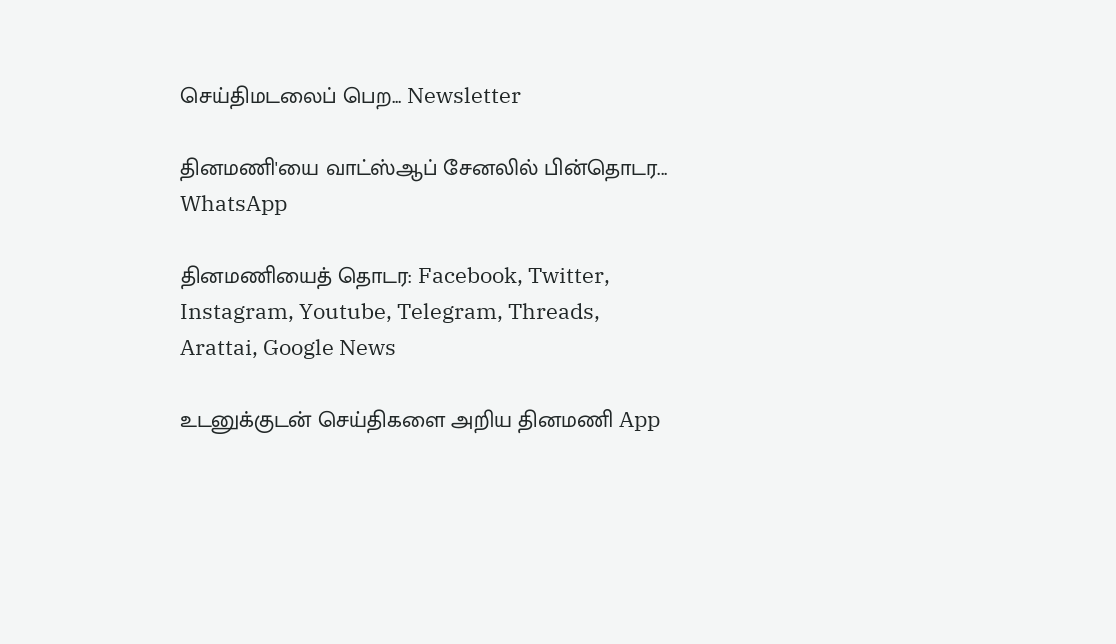செய்திமடலைப் பெற... Newsletter

தினமணி'யை வாட்ஸ்ஆப் சேனலில் பின்தொடர... WhatsApp

தினமணியைத் தொடர: Facebook, Twitter, Instagram, Youtube, Telegram, Threads, Arattai, Google News

உடனுக்குடன் செய்திகளை அறிய தினமணி App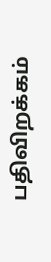பதிவிறக்கம்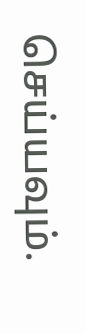செய்யவும்.